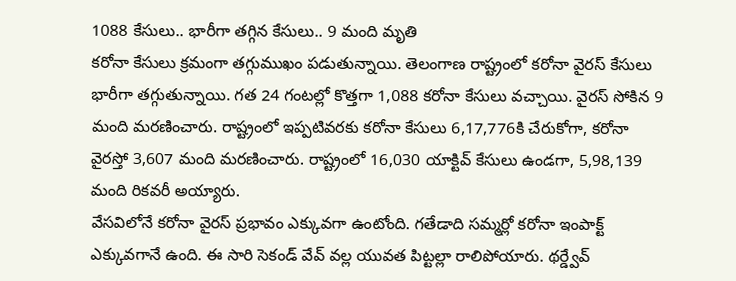1088 కేసులు.. భారీగా తగ్గిన కేసులు.. 9 మంది మృతి
కరోనా కేసులు క్రమంగా తగ్గుముఖం పడుతున్నాయి. తెలంగాణ రాష్ట్రంలో కరోనా వైరస్ కేసులు భారీగా తగ్గుతున్నాయి. గత 24 గంటల్లో కొత్తగా 1,088 కరోనా కేసులు వచ్చాయి. వైరస్ సోకిన 9 మంది మరణించారు. రాష్ట్రంలో ఇప్పటివరకు కరోనా కేసులు 6,17,776కి చేరుకోగా, కరోనా వైరస్తో 3,607 మంది మరణించారు. రాష్ట్రంలో 16,030 యాక్టివ్ కేసులు ఉండగా, 5,98,139 మంది రికవరీ అయ్యారు.
వేసవిలోనే కరోనా వైరస్ ప్రభావం ఎక్కువగా ఉంటోంది. గతేడాది సమ్మర్లో కరోనా ఇంపాక్ట్ ఎక్కువగానే ఉంది. ఈ సారి సెకండ్ వేవ్ వల్ల యువత పిట్టల్లా రాలిపోయారు. థర్డ్వేవ్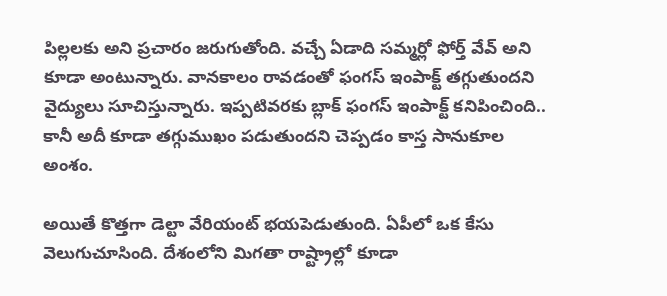పిల్లలకు అని ప్రచారం జరుగుతోంది. వచ్చే ఏడాది సమ్మర్లో ఫోర్త్ వేవ్ అని కూడా అంటున్నారు. వానకాలం రావడంతో ఫంగస్ ఇంపాక్ట్ తగ్గుతుందని వైద్యులు సూచిస్తున్నారు. ఇప్పటివరకు బ్లాక్ ఫంగస్ ఇంపాక్ట్ కనిపించింది.. కానీ అదీ కూడా తగ్గుముఖం పడుతుందని చెప్పడం కాస్త సానుకూల అంశం.

అయితే కొత్తగా డెల్టా వేరియంట్ భయపెడుతుంది. ఏపీలో ఒక కేసు వెలుగుచూసింది. దేశంలోని మిగతా రాష్ట్రాల్లో కూడా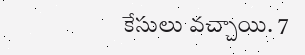కేసులు వచ్చాయి. 7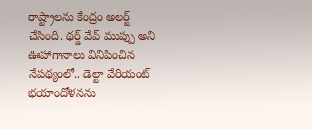రాష్ట్రాలను కేంద్రం అలర్ట్ చేసింది. థర్డ్ వేవ్ ముప్పు అని ఊహాగానాలు వినిపించిన నేపథ్యంలో.. డెల్టా వేరియంట్ భయాందోళనను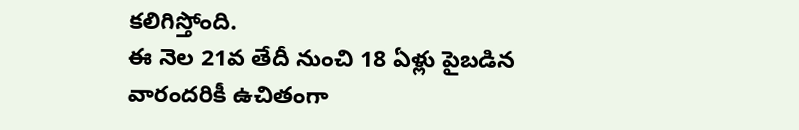కలిగిస్తోంది.
ఈ నెల 21వ తేదీ నుంచి 18 ఏళ్లు పైబడిన వారందరికీ ఉచితంగా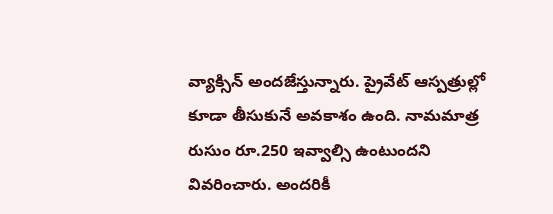వ్యాక్సిన్ అందజేస్తున్నారు. ప్రైవేట్ ఆస్పత్రుల్లో కూడా తీసుకునే అవకాశం ఉంది. నామమాత్ర రుసుం రూ.250 ఇవ్వాల్సి ఉంటుందని వివరించారు. అందరికీ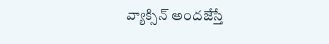వ్యాక్సిన్ అందజేస్తే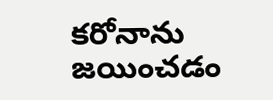కరోనాను జయించడం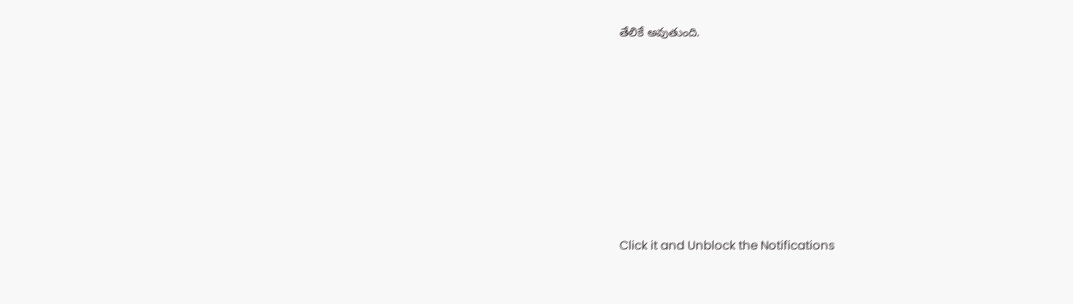తేలికే అవుతుంది.












Click it and Unblock the Notifications